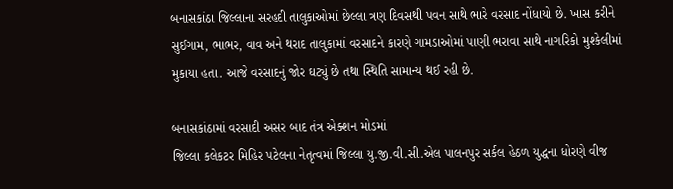બનાસકાંઠા જિલ્લાના સરહદી તાલુકાઓમાં છેલ્લા ત્રણ દિવસથી પવન સાથે ભારે વરસાદ નોંધાયો છે. ખાસ કરીને સુઈગામ, ભાભર, વાવ અને થરાદ તાલુકામાં વરસાદને કારણે ગામડાઓમાં પાણી ભરાવા સાથે નાગરિકો મુશ્કેલીમાં મુકાયા હતા. આજે વરસાદનું જોર ઘટ્યું છે તથા સ્થિતિ સામાન્ય થઈ રહી છે.

બનાસકાંઠામાં વરસાદી અસર બાદ તંત્ર એક્શન મોડમાં
જિલ્લા કલેકટર મિહિર પટેલના નેતૃત્વમાં જિલ્લા યુ.જી.વી.સી.એલ પાલનપુર સર્કલ હેઠળ યુદ્ધના ધોરણે વીજ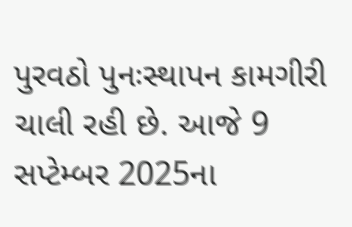પુરવઠો પુનઃસ્થાપન કામગીરી ચાલી રહી છે. આજે 9 સપ્ટેમ્બર 2025ના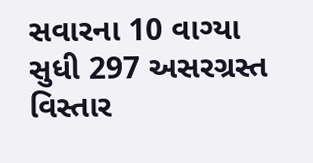સવારના 10 વાગ્યા સુધી 297 અસરગ્રસ્ત વિસ્તાર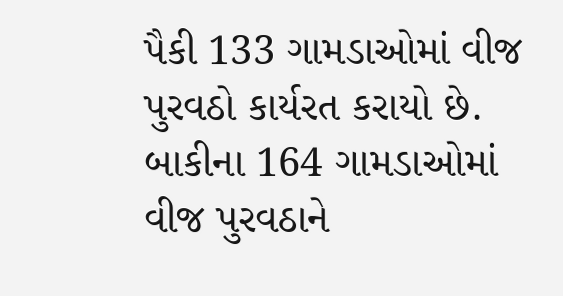પૈકી 133 ગામડાઓમાં વીજ પુરવઠો કાર્યરત કરાયો છે. બાકીના 164 ગામડાઓમાં વીજ પુરવઠાને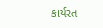કાર્યરત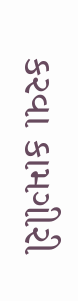કરવા કામગીરી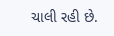ચાલી રહી છે.